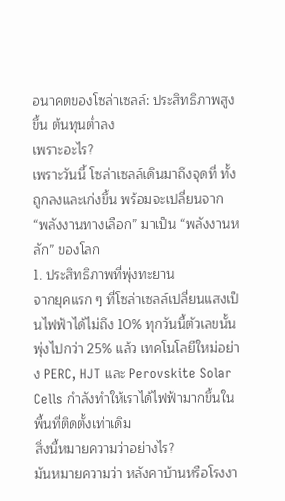อนาคตของโซล่าเซลล์: ประสิทธิภาพสูงขึ้น ต้นทุนต่ำลง
เพราะอะไร?
เพราะวันนี้ โซล่าเซลล์เดินมาถึงจุดที่ ทั้งถูกลงและเก่งขึ้น พร้อมจะเปลี่ยนจาก “พลังงานทางเลือก” มาเป็น “พลังงานหลัก” ของโลก
1. ประสิทธิภาพที่พุ่งทะยาน
จากยุคแรก ๆ ที่โซล่าเซลล์เปลี่ยนแสงเป็นไฟฟ้าได้ไม่ถึง 10% ทุกวันนี้ตัวเลขนั้นพุ่งไปกว่า 25% แล้ว เทคโนโลยีใหม่อย่าง PERC, HJT และ Perovskite Solar Cells กำลังทำให้เราได้ไฟฟ้ามากขึ้นในพื้นที่ติดตั้งเท่าเดิม
สิ่งนี้หมายความว่าอย่างไร?
มันหมายความว่า หลังคาบ้านหรือโรงงา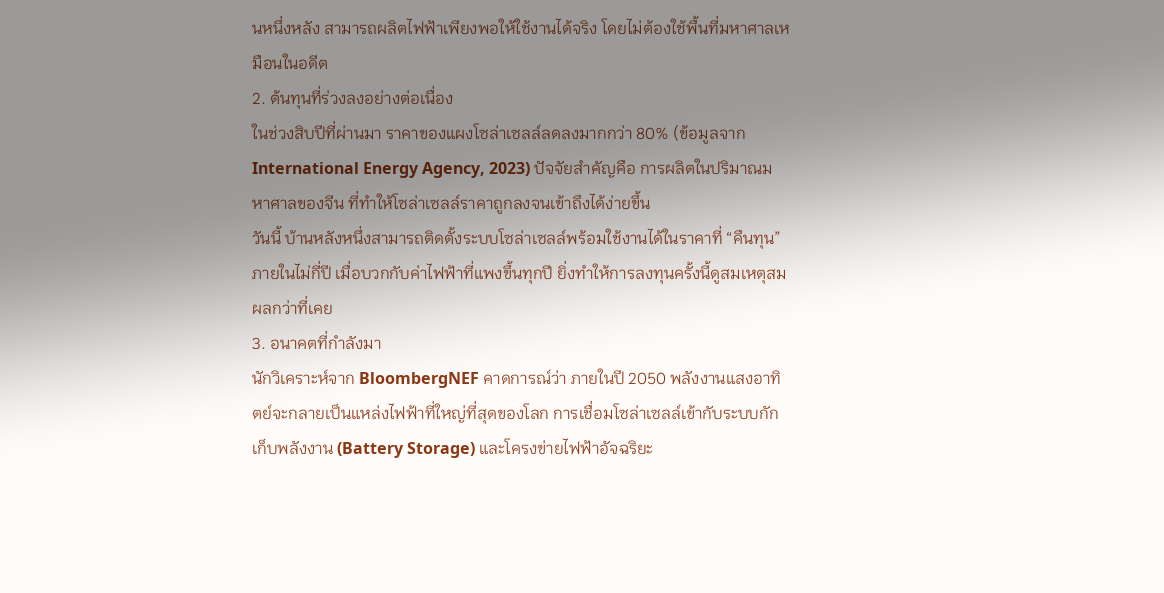นหนึ่งหลัง สามารถผลิตไฟฟ้าเพียงพอให้ใช้งานได้จริง โดยไม่ต้องใช้พื้นที่มหาศาลเหมือนในอดีต
2. ต้นทุนที่ร่วงลงอย่างต่อเนื่อง
ในช่วงสิบปีที่ผ่านมา ราคาของแผงโซล่าเซลล์ลดลงมากกว่า 80% (ข้อมูลจาก International Energy Agency, 2023) ปัจจัยสำคัญคือ การผลิตในปริมาณมหาศาลของจีน ที่ทำให้โซล่าเซลล์ราคาถูกลงจนเข้าถึงได้ง่ายขึ้น
วันนี้ บ้านหลังหนึ่งสามารถติดตั้งระบบโซล่าเซลล์พร้อมใช้งานได้ในราคาที่ “คืนทุน” ภายในไม่กี่ปี เมื่อบวกกับค่าไฟฟ้าที่แพงขึ้นทุกปี ยิ่งทำให้การลงทุนครั้งนี้ดูสมเหตุสมผลกว่าที่เคย
3. อนาคตที่กำลังมา
นักวิเคราะห์จาก BloombergNEF คาดการณ์ว่า ภายในปี 2050 พลังงานแสงอาทิตย์จะกลายเป็นแหล่งไฟฟ้าที่ใหญ่ที่สุดของโลก การเชื่อมโซล่าเซลล์เข้ากับระบบกักเก็บพลังงาน (Battery Storage) และโครงข่ายไฟฟ้าอัจฉริยะ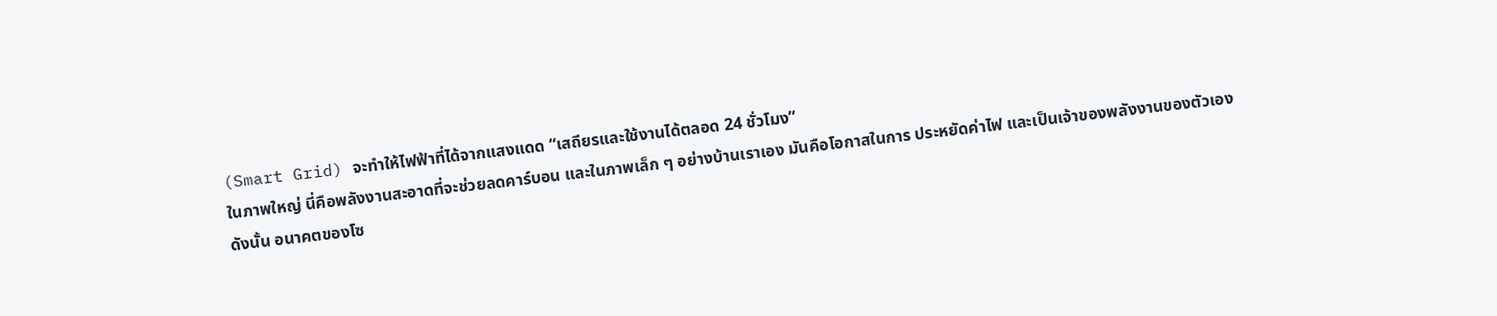(Smart Grid) จะทำให้ไฟฟ้าที่ได้จากแสงแดด “เสถียรและใช้งานได้ตลอด 24 ชั่วโมง”
ในภาพใหญ่ นี่คือพลังงานสะอาดที่จะช่วยลดคาร์บอน และในภาพเล็ก ๆ อย่างบ้านเราเอง มันคือโอกาสในการ ประหยัดค่าไฟ และเป็นเจ้าของพลังงานของตัวเอง
ดังนั้น อนาคตของโซ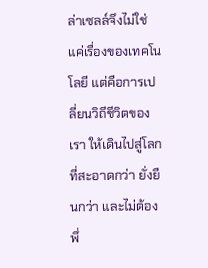ล่าเซลล์จึงไม่ใช่แค่เรื่องของเทคโนโลยี แต่คือการเปลี่ยนวิถีชีวิตของเรา ให้เดินไปสู่โลกที่สะอาดกว่า ยั่งยืนกว่า และไม่ต้องพึ่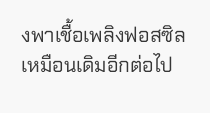งพาเชื้อเพลิงฟอสซิลเหมือนเดิมอีกต่อไป